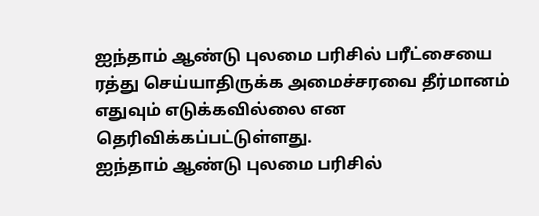ஐந்தாம் ஆண்டு புலமை பரிசில் பரீட்சையை ரத்து செய்யாதிருக்க அமைச்சரவை தீர்மானம் எதுவும் எடுக்கவில்லை என தெரிவிக்கப்பட்டுள்ளது.
ஐந்தாம் ஆண்டு புலமை பரிசில்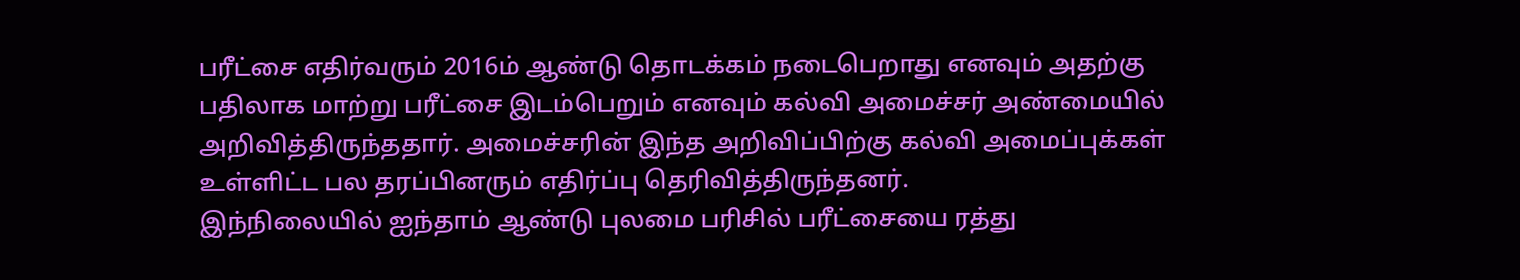பரீட்சை எதிர்வரும் 2016ம் ஆண்டு தொடக்கம் நடைபெறாது எனவும் அதற்கு பதிலாக மாற்று பரீட்சை இடம்பெறும் எனவும் கல்வி அமைச்சர் அண்மையில் அறிவித்திருந்ததார். அமைச்சரின் இந்த அறிவிப்பிற்கு கல்வி அமைப்புக்கள் உள்ளிட்ட பல தரப்பினரும் எதிர்ப்பு தெரிவித்திருந்தனர்.
இந்நிலையில் ஐந்தாம் ஆண்டு புலமை பரிசில் பரீட்சையை ரத்து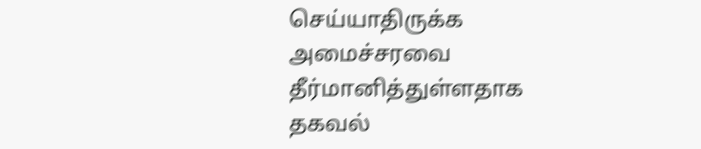செய்யாதிருக்க அமைச்சரவை தீர்மானித்துள்ளதாக தகவல்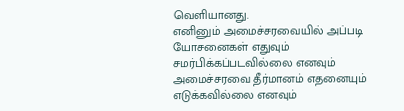வெளியானது.
எனினும் அமைச்சரவையில் அப்படி யோசனைகள் எதுவும் சமர்பிக்கப்படவில்லை எனவும் அமைச்சரவை தீர்மானம் எதனையும் எடுக்கவில்லை எனவும்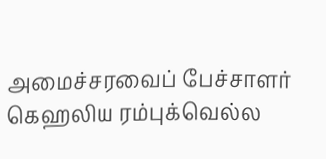அமைச்சரவைப் பேச்சாளர் கெஹலிய ரம்புக்வெல்ல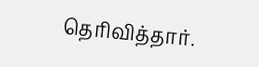தெரிவித்தார்.